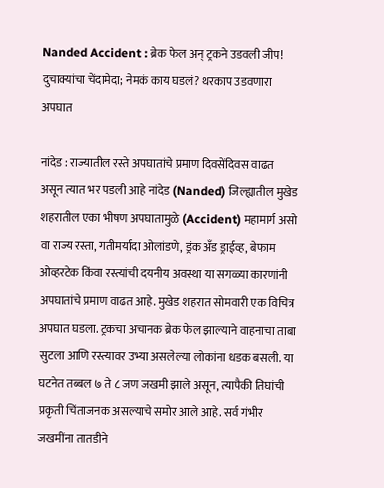Nanded Accident : ब्रेक फेल अन् ट्रकने उडवली जीप! दुचाक्यांचा चेंदामेदा; नेमकं काय घडलं? थरकाप उडवणारा अपघात

नांदेड : राज्यातील रस्ते अपघातांचे प्रमाण दिवसेंदिवस वाढत असून त्यात भर पडली आहे नांदेड (Nanded) जिल्ह्यातील मुखेड शहरातील एका भीषण अपघातामुळे (Accident) महामार्ग असो वा राज्य रस्ता, गतीमर्यादा ओलांडणे, ड्रंक अँड ड्राईव्ह, बेफाम ओव्हरटेक किंवा रस्त्यांची दयनीय अवस्था या सगळ्या कारणांनी अपघातांचे प्रमाण वाढत आहे. मुखेड शहरात सोमवारी एक विचित्र अपघात घडला. ट्रकचा अचानक ब्रेक फेल झाल्याने वाहनाचा ताबा सुटला आणि रस्त्यावर उभ्या असलेल्या लोकांना धडक बसली. या घटनेत तब्बल ७ ते ८ जण जखमी झाले असून, त्यापैकी तिघांची प्रकृती चिंताजनक असल्याचे समोर आले आहे. सर्व गंभीर जखमींना तातडीने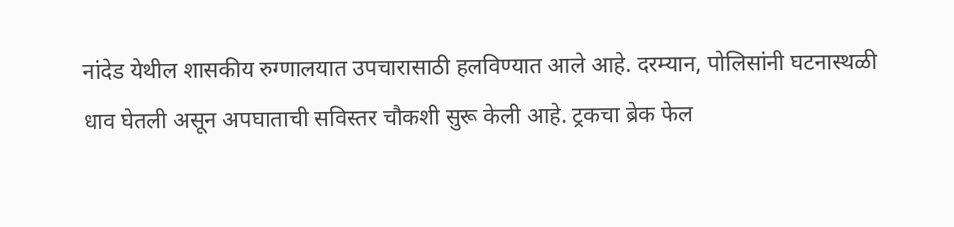नांदेड येथील शासकीय रुग्णालयात उपचारासाठी हलविण्यात आले आहे. दरम्यान, पोलिसांनी घटनास्थळी धाव घेतली असून अपघाताची सविस्तर चौकशी सुरू केली आहे. ट्रकचा ब्रेक फेल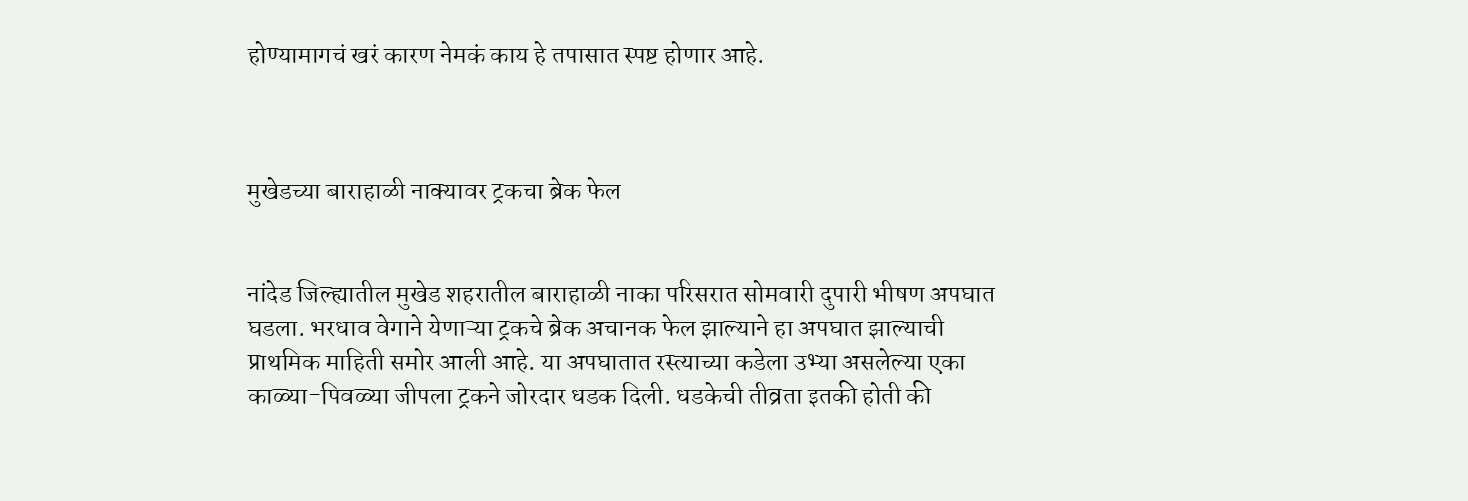होण्यामागचं खरं कारण नेमकं काय हे तपासात स्पष्ट होणार आहे.



मुखेडच्या बाराहाळी नाक्यावर ट्रकचा ब्रेक फेल


नांदेड जिल्ह्यातील मुखेड शहरातील बाराहाळी नाका परिसरात सोमवारी दुपारी भीषण अपघात घडला. भरधाव वेगाने येणाऱ्या ट्रकचे ब्रेक अचानक फेल झाल्याने हा अपघात झाल्याची प्राथमिक माहिती समोर आली आहे. या अपघातात रस्त्याच्या कडेला उभ्या असलेल्या एका काळ्या-पिवळ्या जीपला ट्रकने जोरदार धडक दिली. धडकेची तीव्रता इतकी होती की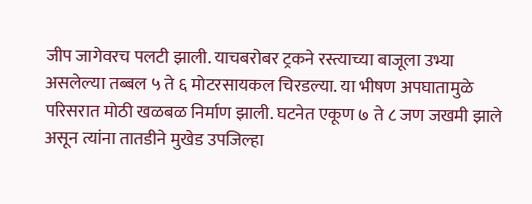जीप जागेवरच पलटी झाली. याचबरोबर ट्रकने रस्त्याच्या बाजूला उभ्या असलेल्या तब्बल ५ ते ६ मोटरसायकल चिरडल्या. या भीषण अपघातामुळे परिसरात मोठी खळबळ निर्माण झाली. घटनेत एकूण ७ ते ८ जण जखमी झाले असून त्यांना तातडीने मुखेड उपजिल्हा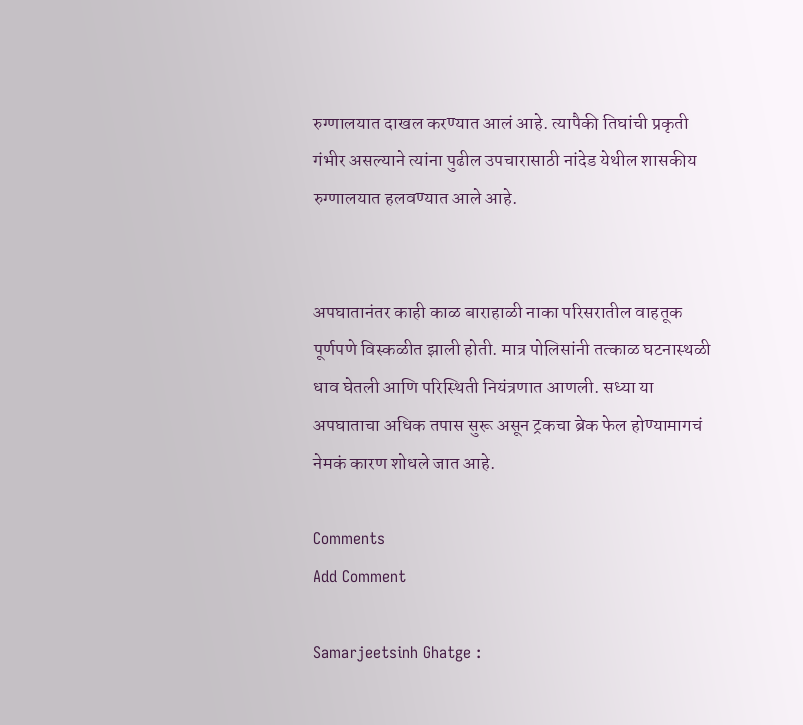रुग्णालयात दाखल करण्यात आलं आहे. त्यापैकी तिघांची प्रकृती गंभीर असल्याने त्यांना पुढील उपचारासाठी नांदेड येथील शासकीय रुग्णालयात हलवण्यात आले आहे.


अपघातानंतर काही काळ बाराहाळी नाका परिसरातील वाहतूक पूर्णपणे विस्कळीत झाली होती. मात्र पोलिसांनी तत्काळ घटनास्थळी धाव घेतली आणि परिस्थिती नियंत्रणात आणली. सध्या या अपघाताचा अधिक तपास सुरू असून ट्रकचा ब्रेक फेल होण्यामागचं नेमकं कारण शोधले जात आहे.

Comments
Add Comment

Samarjeetsinh Ghatge :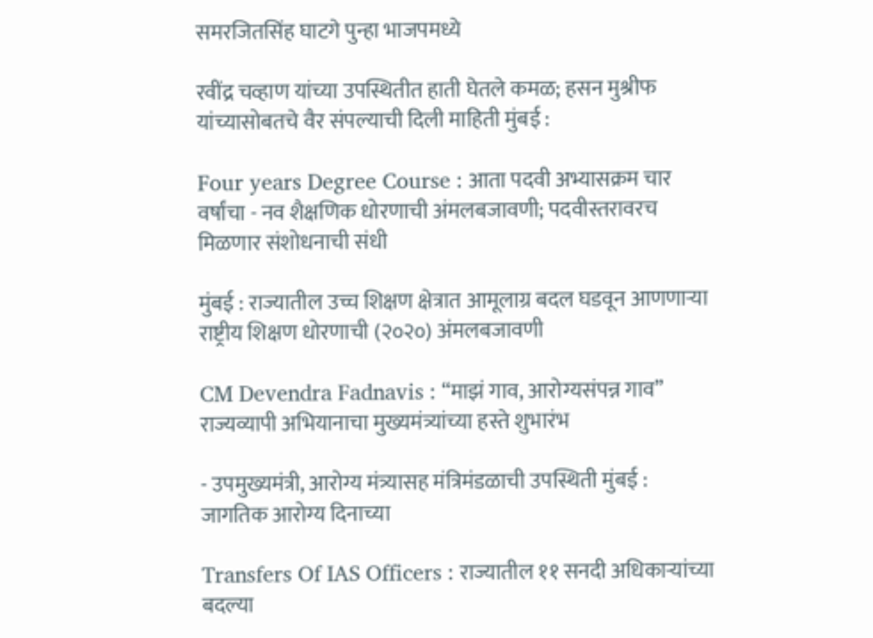समरजितसिंह घाटगे पुन्हा भाजपमध्ये

रवींद्र चव्हाण यांच्या उपस्थितीत हाती घेतले कमळ; हसन मुश्रीफ यांच्यासोबतचे वैर संपल्याची दिली माहिती मुंबई :

Four years Degree Course : आता पदवी अभ्यासक्रम चार वर्षांचा - नव शैक्षणिक धोरणाची अंमलबजावणी; पदवीस्तरावरच मिळणार संशोधनाची संधी

मुंबई : राज्यातील उच्च शिक्षण क्षेत्रात आमूलाग्र बदल घडवून आणणाऱ्या राष्ट्रीय शिक्षण धोरणाची (२०२०) अंमलबजावणी

CM Devendra Fadnavis : “माझं गाव, आरोग्यसंपन्न गाव” राज्यव्यापी अभियानाचा मुख्यमंत्र्यांच्या हस्ते शुभारंभ

- उपमुख्यमंत्री, आरोग्य मंत्र्यासह मंत्रिमंडळाची उपस्थिती मुंबई : जागतिक आरोग्य दिनाच्या

Transfers Of IAS Officers : राज्यातील ११ सनदी अधिकाऱ्यांच्या बदल्या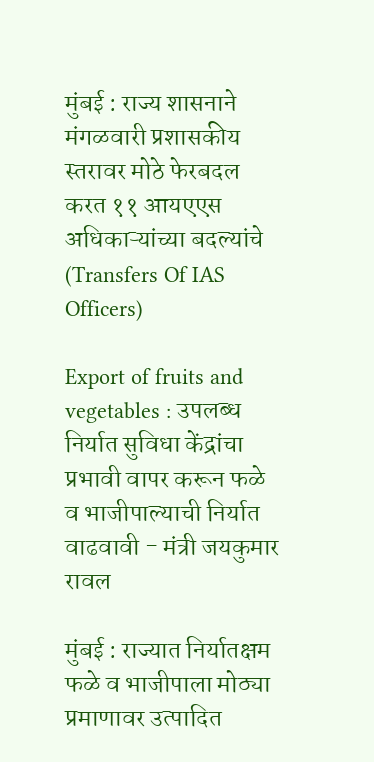मुंबई : राज्य शासनाने मंगळवारी प्रशासकीय स्तरावर मोठे फेरबदल करत ११ आयएएस अधिकाऱ्यांच्या बदल्यांचे (Transfers Of IAS Officers)

Export of fruits and vegetables : उपलब्ध निर्यात सुविधा केंद्रांचा प्रभावी वापर करून फळे व भाजीपाल्याची निर्यात वाढवावी - मंत्री जयकुमार रावल

मुंबई : राज्यात निर्यातक्षम फळे व भाजीपाला मोठ्या प्रमाणावर उत्पादित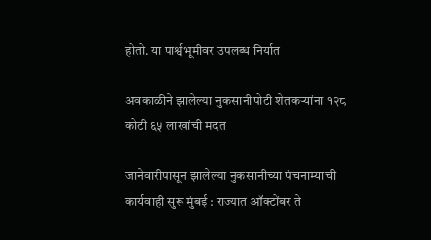होतो. या पार्श्वभूमीवर उपलब्ध निर्यात

अवकाळीने झालेल्या नुकसानीपोटी शेतकऱ्यांना १२८ कोटी ६५ लाखांची मदत

जानेवारीपासून झालेल्या नुकसानीच्या पंचनाम्याची कार्यवाही सुरू मुंबई : राज्यात ऑक्टोंबर ते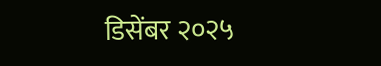डिसेंबर २०२५